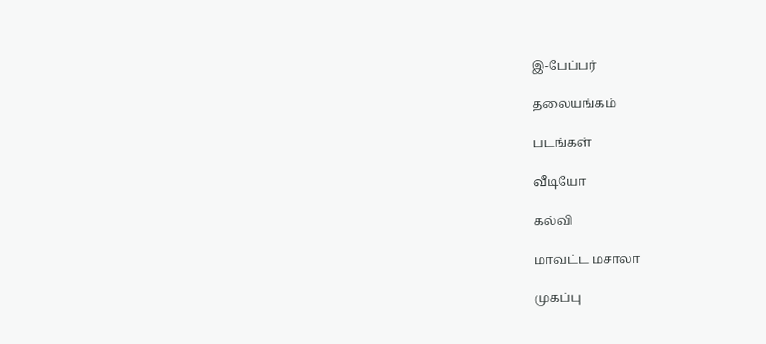இ-பேப்பர்

தலையங்கம்

படங்கள்

வீடியோ

கல்வி

மாவட்ட மசாலா

முகப்பு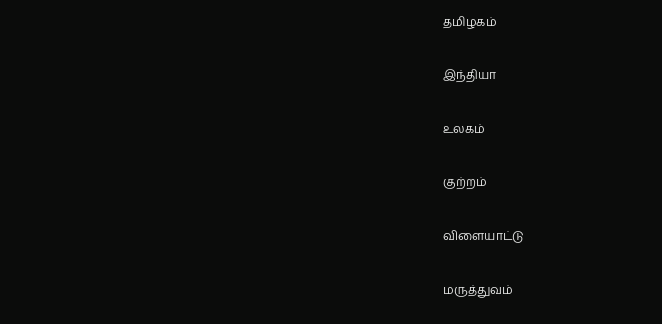தமிழகம்

இந்தியா

உலகம்

குற்றம்

விளையாட்டு

மருத்துவம்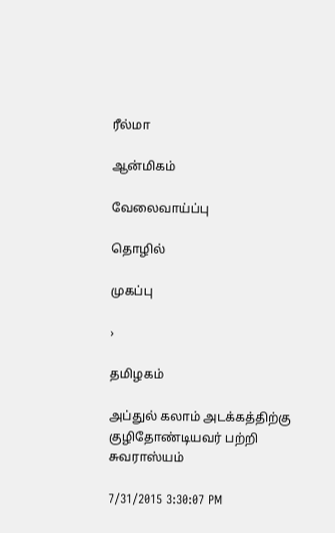ரீல்மா

ஆன்மிகம்

வேலைவாய்ப்பு

தொழில்

முகப்பு

›

தமிழகம்

அப்துல் கலாம் அடக்கத்திற்கு குழிதோண்டியவர் பற்றி சுவராஸ்யம்

7/31/2015 3:30:07 PM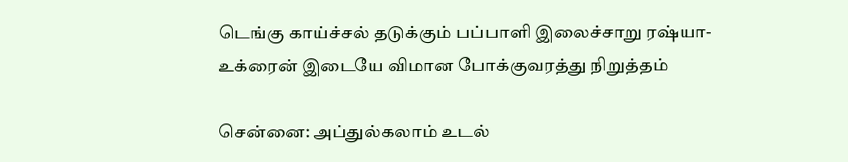டெங்கு காய்ச்சல் தடுக்கும் பப்பாளி இலைச்சாறு ரஷ்யா-உக்ரைன் இடையே விமான போக்குவரத்து நிறுத்தம்

சென்னை: அப்துல்கலாம் உடல்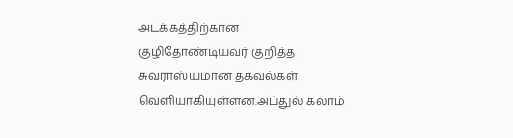அடக்கத்திற்கான குழிதோண்டியவர் குறித்த சுவராஸ்யமான தகவல்கள் வெளியாகியுள்ளன.அப்துல் கலாம்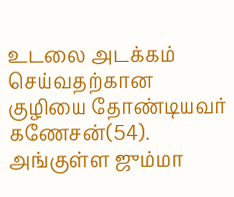உடலை அடக்கம்  செய்வதற்கான குழியை தோண்டியவர் கணேசன்(54). அங்குள்ள ஜும்மா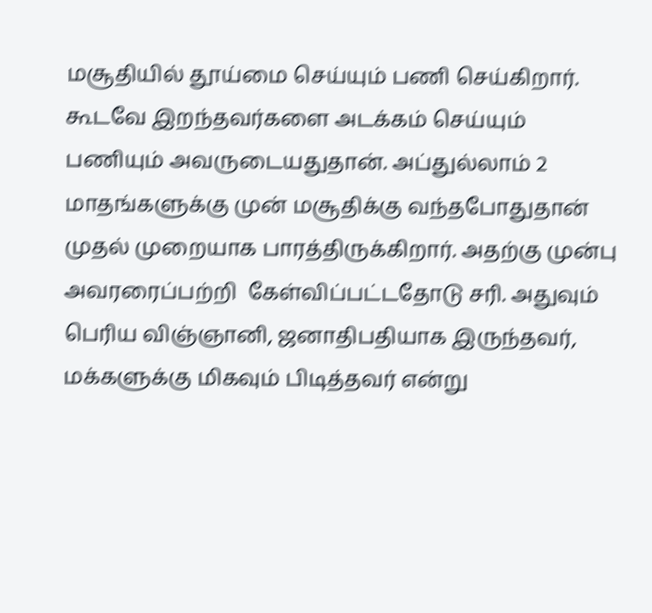மசூதியில் தூய்மை செய்யும் பணி செய்கிறார். கூடவே இறந்தவர்களை அடக்கம் செய்யும்  பணியும் அவருடையதுதான். அப்துல்லாம் 2 மாதங்களுக்கு முன் மசூதிக்கு வந்தபோதுதான் முதல் முறையாக பாரத்திருக்கிறார். அதற்கு முன்பு அவரரைப்பற்றி  கேள்விப்பட்டதோடு சரி. அதுவும் பெரிய விஞ்ஞானி, ஜனாதிபதியாக இருந்தவர், மக்களுக்கு மிகவும் பிடித்தவர் என்று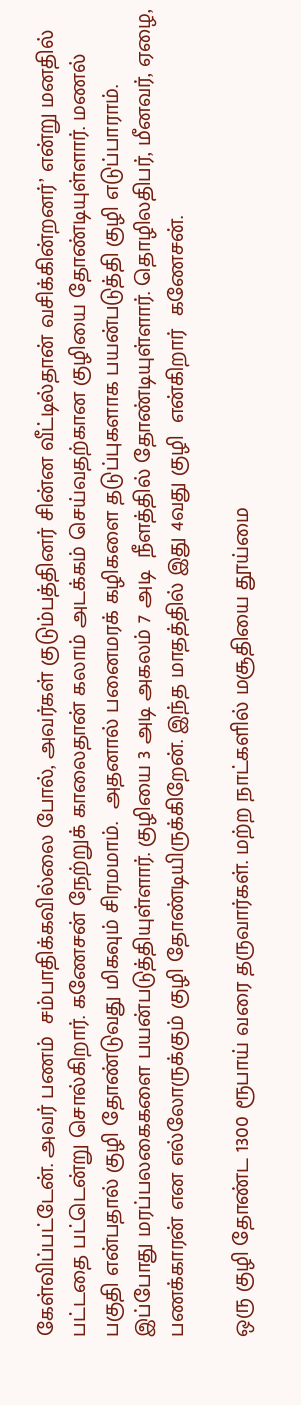கேள்விப்பட்டேன். அவர் பணம்  சம்பாதிக்கவில்லை போல், அவர்கள் குடும்பத்தினர் சின்ன வீட்டில்தான் வசிக்கின்றனர்’ என்று மனதில் பட்டதை பட்டென்று சொல்கிறார். கணேசன் நேற்றுக் காலைதான் கலாம் அடக்கம் செய்வதற்கான குழியை தோண்டியுள்ளார். மணல் பகுதி என்பதால் குழி தோண்டுவது மிகவும் சிரமமாம்.  அதனால் பனைமரக் கழிகளை தடுப்புகளாக பயன்படுத்தி குழி எடுப்பாராம். இப்போது மரப்பலகைகளை பயன்படுத்தியுள்ளார். குழியை 3 அடி அகலம் 7 அடி  நீளத்தில் தோண்டியுள்ளார். தொழிலதிபர், மீனவர், ஏழை, பணக்காரன் என எல்லோருக்கும் குழி தோண்டியிருக்கிறேன். இந்த மாதத்தில் இது 4வது குழி  என்கிறார்  கணேசன்.

ஒரு குழி தோண்ட 1300 ரூபாய் வரை தருவார்கள். மற்ற நாட்களில் மசூதியை தூய்மை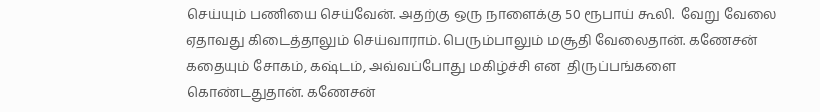செய்யும் பணியை செய்வேன். அதற்கு ஒரு நாளைக்கு 50 ரூபாய் கூலி.  வேறு வேலை ஏதாவது கிடைத்தாலும் செய்வாராம். பெரும்பாலும் மசூதி வேலைதான். கணேசன் கதையும் சோகம், கஷ்டம், அவ்வப்போது மகிழ்ச்சி என  திருப்பங்களை கொண்டதுதான். கணேசன்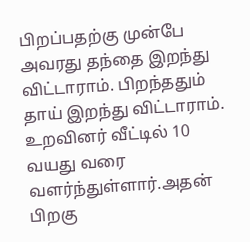பிறப்பதற்கு முன்பே அவரது தந்தை இறந்து விட்டாராம். பிறந்ததும் தாய் இறந்து விட்டாராம்.  உறவினர் வீட்டில் 10  வயது வரை வளர்ந்துள்ளார்.அதன் பிறகு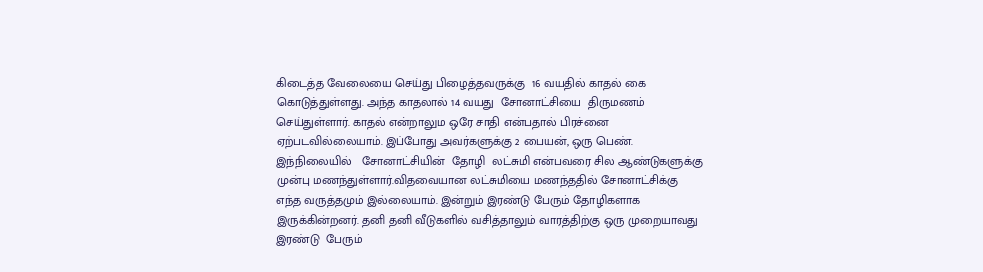கிடைத்த வேலையை செய்து பிழைத்தவருக்கு  16 வயதில் காதல் கை கொடுத்துள்ளது. அந்த காதலால் 14 வயது  சோனாட்சியை  திருமணம் செய்துள்ளார். காதல் என்றாலும ஒரே சாதி என்பதால் பிரச்னை ஏற்படவில்லையாம். இப்போது அவர்களுக்கு 2 பையன், ஒரு பெண்.  இந்நிலையில்   சோனாட்சியின்  தோழி  லட்சுமி என்பவரை சில ஆண்டுகளுக்கு முன்பு மணந்துள்ளார்.விதவையான லட்சுமியை மணந்ததில் சோனாட்சிக்கு  எந்த வருத்தமும் இல்லையாம். இன்றும் இரண்டு பேரும் தோழிகளாக இருக்கின்றனர். தனி தனி வீடுகளில் வசித்தாலும் வாரத்திற்கு ஒரு முறையாவது இரண்டு  பேரும்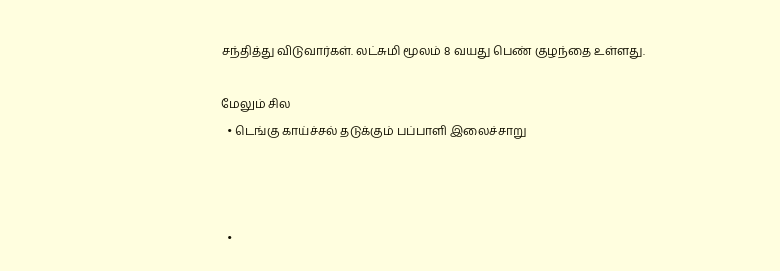சந்தித்து விடுவார்கள். லட்சுமி மூலம் 8 வயது பெண் குழந்தை உள்ளது.

மேலும் சில
  • டெங்கு காய்ச்சல் தடுக்கும் பப்பாளி இலைச்சாறு



  •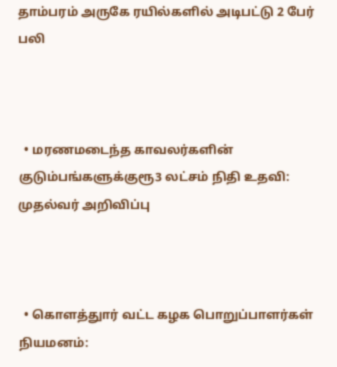தாம்பரம் அருகே ரயில்களில் அடிபட்டு 2 பேர் பலி



  • மரணமடைந்த காவலர்களின் குடும்பங்களுக்குரூ3 லட்சம் நிதி உதவி: முதல்வர் அறிவிப்பு



  • கொளத்துார் வட்ட கழக பொறுப்பாளர்கள் நியமனம்: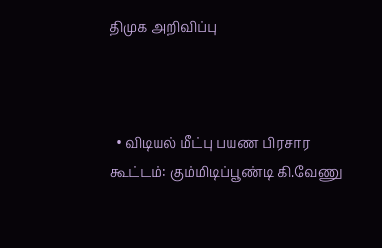திமுக அறிவிப்பு



  • விடியல் மீட்பு பயண பிரசார கூட்டம்: கும்மிடிப்பூண்டி கி.வேணு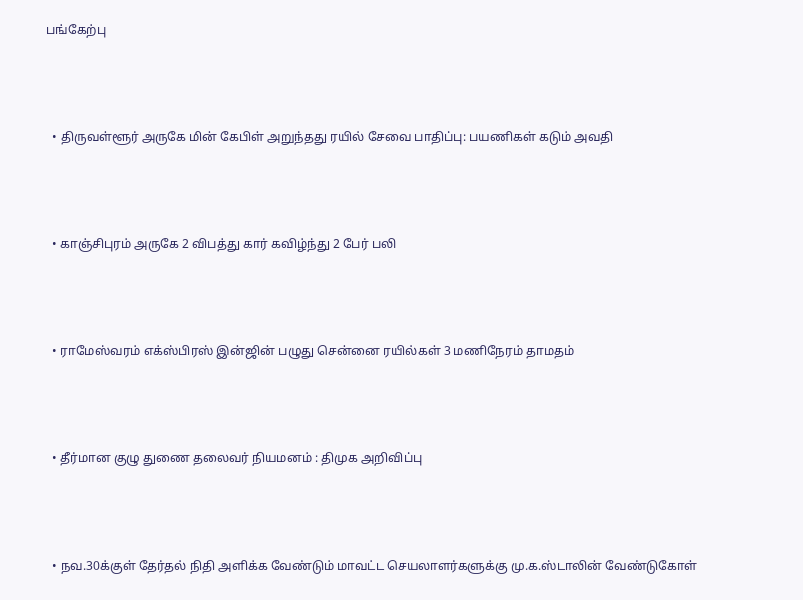பங்கேற்பு



  • திருவள்ளூர் அருகே மின் கேபிள் அறுந்தது ரயில் சேவை பாதிப்பு: பயணிகள் கடும் அவதி



  • காஞ்சிபுரம் அருகே 2 விபத்து கார் கவிழ்ந்து 2 பேர் பலி



  • ராமேஸ்வரம் எக்ஸ்பிரஸ் இன்ஜின் பழுது சென்னை ரயில்கள் 3 மணிநேரம் தாமதம்



  • தீர்மான குழு துணை தலைவர் நியமனம் : திமுக அறிவிப்பு



  • நவ.30க்குள் தேர்தல் நிதி அளிக்க வேண்டும் மாவட்ட செயலாளர்களுக்கு மு.க.ஸ்டாலின் வேண்டுகோள்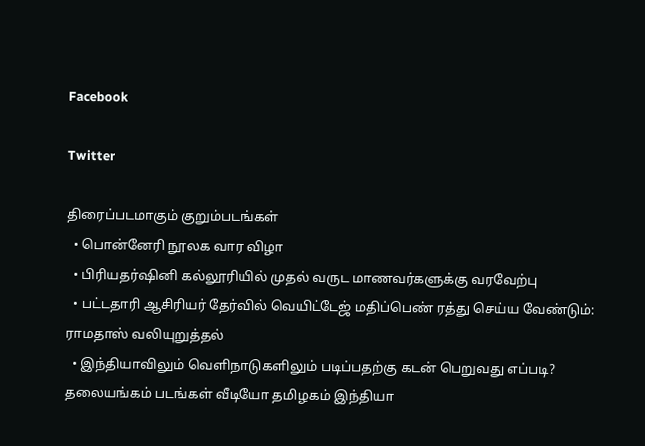Facebook

Twitter

திரைப்படமாகும் குறும்படங்கள்
  • பொன்னேரி நூலக வார விழா
  • பிரியதர்ஷினி கல்லூரியில் முதல் வருட மாணவர்களுக்கு வரவேற்பு
  • பட்டதாரி ஆசிரியர் தேர்வில் வெயிட்டேஜ் மதிப்பெண் ரத்து செய்ய வேண்டும்: ராமதாஸ் வலியுறுத்தல்
  • இந்தியாவிலும் வெளிநாடுகளிலும் படிப்பதற்கு கடன் பெறுவது எப்படி?
தலையங்கம் படங்கள் வீடியோ தமிழகம் இந்தியா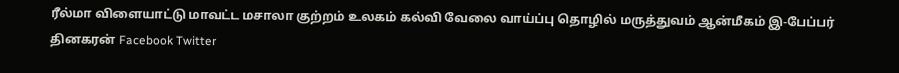ரீல்மா விளையாட்டு மாவட்ட மசாலா குற்றம் உலகம் கல்வி வேலை வாய்ப்பு தொழில் மருத்துவம் ஆன்மீகம் இ-பேப்பர் தினகரன் Facebook Twitter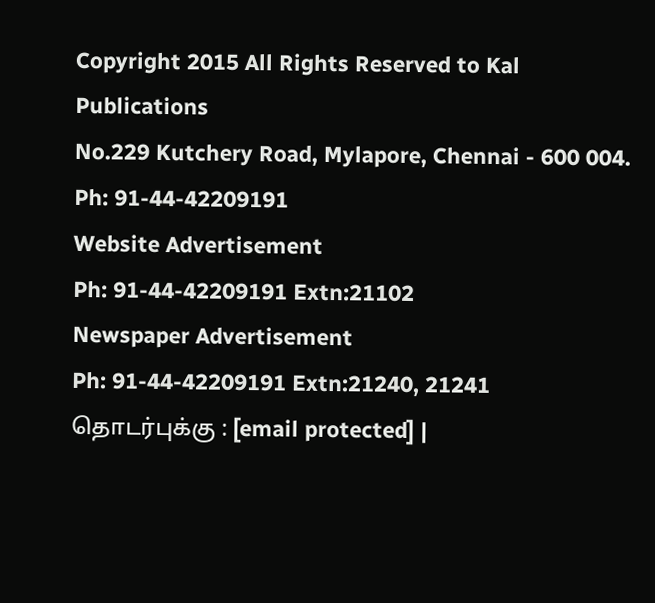Copyright 2015 All Rights Reserved to Kal Publications
No.229 Kutchery Road, Mylapore, Chennai - 600 004. Ph: 91-44-42209191
Website Advertisement
Ph: 91-44-42209191 Extn:21102
Newspaper Advertisement
Ph: 91-44-42209191 Extn:21240, 21241
தொடர்புக்கு : [email protected] |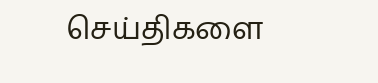செய்திகளை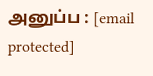அனுப்ப : [email protected]